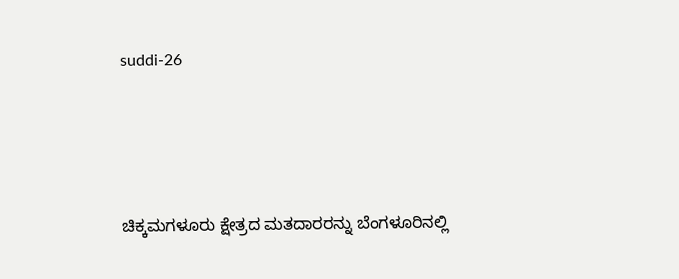suddi-26





ಚಿಕ್ಕಮಗಳೂರು ಕ್ಷೇತ್ರದ ಮತದಾರರನ್ನು ಬೆಂಗಳೂರಿನಲ್ಲಿ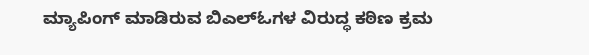ಮ್ಯಾಪಿಂಗ್ ಮಾಡಿರುವ ಬಿಎಲ್‍ಓಗಳ ವಿರುದ್ಧ ಕಠಿಣ ಕ್ರಮ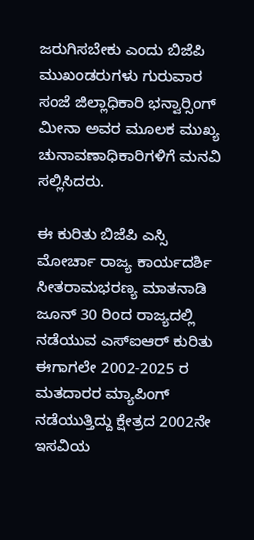ಜರುಗಿಸಬೇಕು ಎಂದು ಬಿಜೆಪಿ ಮುಖಂಡರುಗಳು ಗುರುವಾರ ಸಂಜೆ ಜಿಲ್ಲಾಧಿಕಾರಿ ಭನ್ವಾರ್‍ಸಿಂಗ್ ಮೀನಾ ಅವರ ಮೂಲಕ ಮುಖ್ಯ ಚುನಾವಣಾಧಿಕಾರಿಗಳಿಗೆ ಮನವಿ ಸಲ್ಲಿಸಿದರು.

ಈ ಕುರಿತು ಬಿಜೆಪಿ ಎಸ್ಸಿ ಮೋರ್ಚಾ ರಾಜ್ಯ ಕಾರ್ಯದರ್ಶಿ ಸೀತರಾಮಭರಣ್ಯ ಮಾತನಾಡಿ ಜೂನ್ 30 ರಿಂದ ರಾಜ್ಯದಲ್ಲಿ ನಡೆಯುವ ಎಸ್‍ಐಆರ್ ಕುರಿತು ಈಗಾಗಲೇ 2002-2025 ರ ಮತದಾರರ ಮ್ಯಾಪಿಂಗ್ ನಡೆಯುತ್ತಿದ್ದು ಕ್ಷೇತ್ರದ 2002ನೇ ಇಸವಿಯ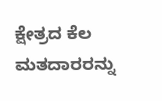ಕ್ಷೇತ್ರದ ಕೆಲ ಮತದಾರರನ್ನು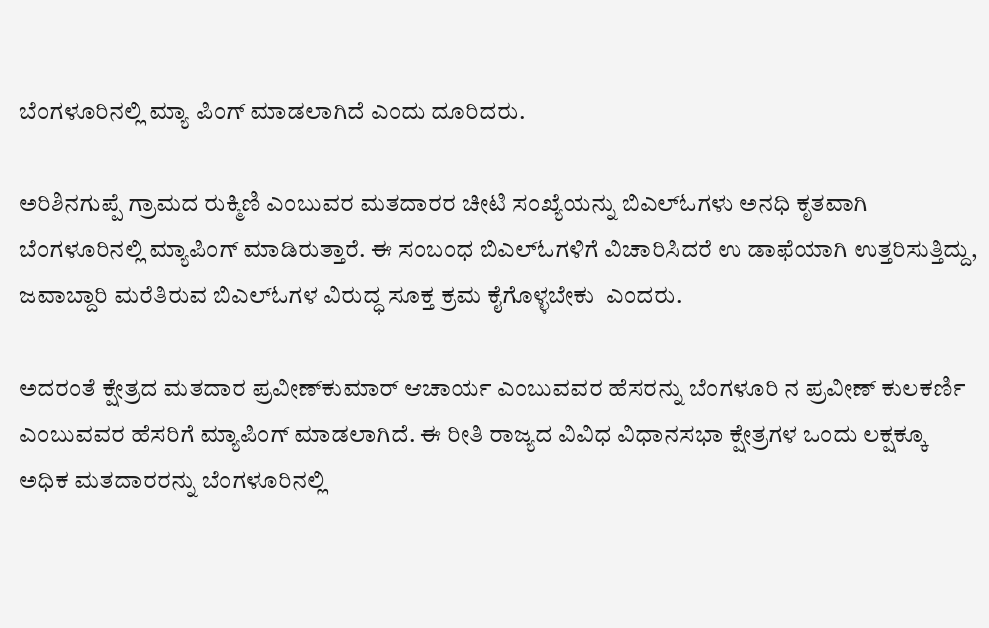ಬೆಂಗಳೂರಿನಲ್ಲಿ ಮ್ಯಾ ಪಿಂಗ್ ಮಾಡಲಾಗಿದೆ ಎಂದು ದೂರಿದರು.

ಅರಿಶಿನಗುಪ್ಪೆ ಗ್ರಾಮದ ರುಕ್ಮಿಣಿ ಎಂಬುವರ ಮತದಾರರ ಚೀಟಿ ಸಂಖ್ಯೆಯನ್ನು ಬಿಎಲ್‍ಓಗಳು ಅನಧಿ ಕೃತವಾಗಿ ಬೆಂಗಳೂರಿನಲ್ಲಿ ಮ್ಯಾಪಿಂಗ್ ಮಾಡಿರುತ್ತಾರೆ. ಈ ಸಂಬಂಧ ಬಿಎಲ್‍ಓಗಳಿಗೆ ವಿಚಾರಿಸಿದರೆ ಉ ಡಾಫೆಯಾಗಿ ಉತ್ತರಿಸುತ್ತಿದ್ದು, ಜವಾಬ್ದಾರಿ ಮರೆತಿರುವ ಬಿಎಲ್‍ಓಗಳ ವಿರುದ್ಧ ಸೂಕ್ತ ಕ್ರಮ ಕೈಗೊಳ್ಳಬೇಕು  ಎಂದರು.

ಅದರಂತೆ ಕ್ಷೇತ್ರದ ಮತದಾರ ಪ್ರವೀಣ್‍ಕುಮಾರ್ ಆಚಾರ್ಯ ಎಂಬುವವರ ಹೆಸರನ್ನು ಬೆಂಗಳೂರಿ ನ ಪ್ರವೀಣ್ ಕುಲಕರ್ಣಿ ಎಂಬುವವರ ಹೆಸರಿಗೆ ಮ್ಯಾಪಿಂಗ್ ಮಾಡಲಾಗಿದೆ. ಈ ರೀತಿ ರಾಜ್ಯದ ವಿವಿಧ ವಿಧಾನಸಭಾ ಕ್ಷೇತ್ರಗಳ ಒಂದು ಲಕ್ಷಕ್ಕೂ ಅಧಿಕ ಮತದಾರರನ್ನು ಬೆಂಗಳೂರಿನಲ್ಲಿ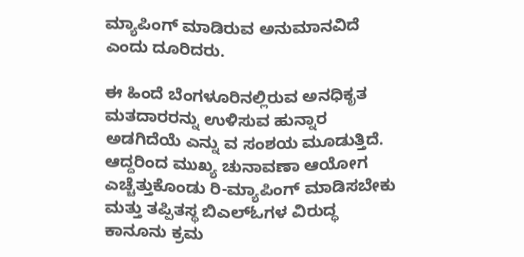ಮ್ಯಾಪಿಂಗ್ ಮಾಡಿರುವ ಅನುಮಾನವಿದೆ ಎಂದು ದೂರಿದರು.

ಈ ಹಿಂದೆ ಬೆಂಗಳೂರಿನಲ್ಲಿರುವ ಅನಧಿಕೃತ ಮತದಾರರನ್ನು ಉಳಿಸುವ ಹುನ್ನಾರ ಅಡಗಿದೆಯೆ ಎನ್ನು ವ ಸಂಶಯ ಮೂಡುತ್ತಿದೆ. ಆದ್ದರಿಂದ ಮುಖ್ಯ ಚುನಾವಣಾ ಆಯೋಗ ಎಚ್ಚೆತ್ತುಕೊಂಡು ರಿ-ಮ್ಯಾಪಿಂಗ್ ಮಾಡಿಸಬೇಕು ಮತ್ತು ತಪ್ಪಿತಸ್ಥ ಬಿಎಲ್‍ಓಗಳ ವಿರುದ್ಧ ಕಾನೂನು ಕ್ರಮ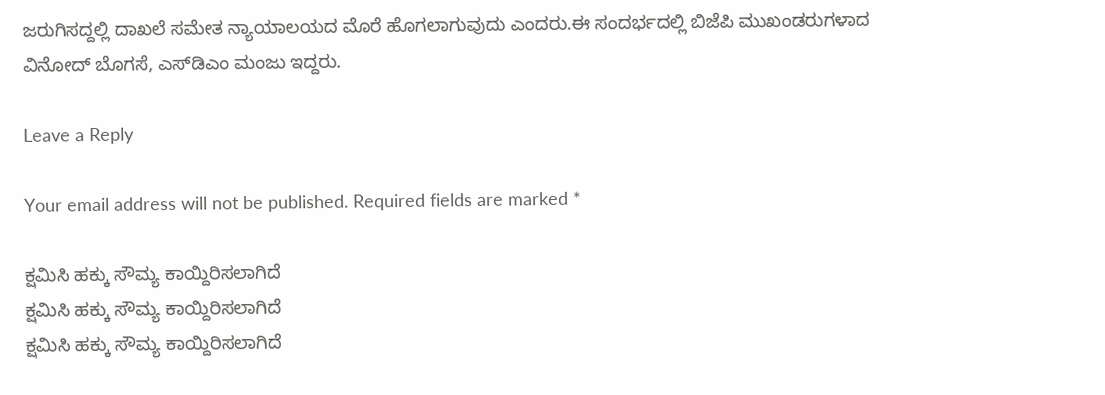ಜರುಗಿಸದ್ದಲ್ಲಿ ದಾಖಲೆ ಸಮೇತ ನ್ಯಾಯಾಲಯದ ಮೊರೆ ಹೊಗಲಾಗುವುದು ಎಂದರು.ಈ ಸಂದರ್ಭದಲ್ಲಿ ಬಿಜೆಪಿ ಮುಖಂಡರುಗಳಾದ ವಿನೋದ್ ಬೊಗಸೆ, ಎಸ್‍ಡಿಎಂ ಮಂಜು ಇದ್ದರು.

Leave a Reply

Your email address will not be published. Required fields are marked *

ಕ್ಷಮಿಸಿ ಹಕ್ಕು ಸೌಮ್ಯ ಕಾಯ್ದಿರಿಸಲಾಗಿದೆ
ಕ್ಷಮಿಸಿ ಹಕ್ಕು ಸೌಮ್ಯ ಕಾಯ್ದಿರಿಸಲಾಗಿದೆ
ಕ್ಷಮಿಸಿ ಹಕ್ಕು ಸೌಮ್ಯ ಕಾಯ್ದಿರಿಸಲಾಗಿದೆ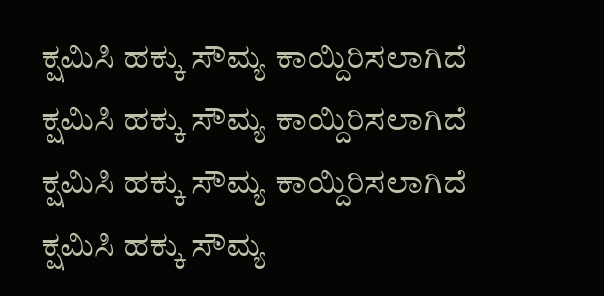ಕ್ಷಮಿಸಿ ಹಕ್ಕು ಸೌಮ್ಯ ಕಾಯ್ದಿರಿಸಲಾಗಿದೆ
ಕ್ಷಮಿಸಿ ಹಕ್ಕು ಸೌಮ್ಯ ಕಾಯ್ದಿರಿಸಲಾಗಿದೆ
ಕ್ಷಮಿಸಿ ಹಕ್ಕು ಸೌಮ್ಯ ಕಾಯ್ದಿರಿಸಲಾಗಿದೆ
ಕ್ಷಮಿಸಿ ಹಕ್ಕು ಸೌಮ್ಯ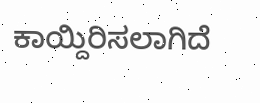ಕಾಯ್ದಿರಿಸಲಾಗಿದೆ